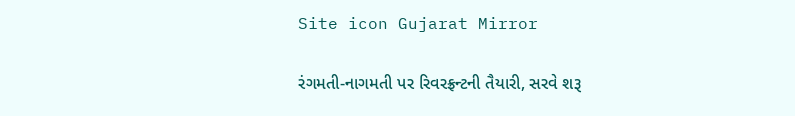Site icon Gujarat Mirror

રંગમતી-નાગમતી પર રિવરફ્રન્ટની તૈયારી, સરવે શરૂ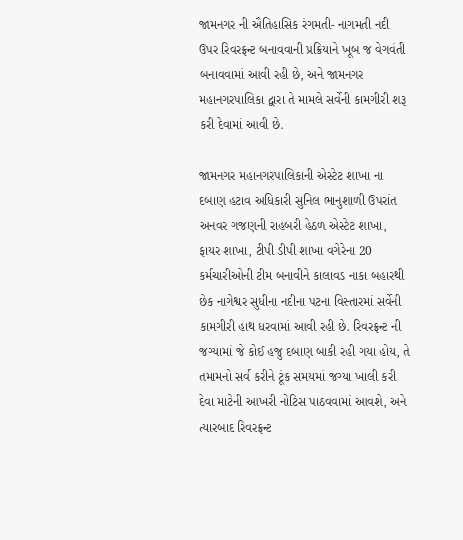જામનગર ની ઐતિહાસિક રંગમતી- નાગમતી નદી ઉપર રિવરફ્રન્ટ બનાવવાની પ્રક્રિયાને ખૂબ જ વેગવંતી બનાવવામાં આવી રહી છે, અને જામનગર મહાનગરપાલિકા દ્વારા તે મામલે સર્વેની કામગીરી શરૂ કરી દેવામાં આવી છે.

જામનગર મહાનગરપાલિકાની એસ્ટેટ શાખા ના દબાણ હટાવ અધિકારી સુનિલ ભાનુશાળી ઉપરાંત અનવર ગજણની રાહબરી હેઠળ એસ્ટેટ શાખા, ફાયર શાખા, ટીપી ડીપી શાખા વગેરેના 20 કર્મચારીઓની ટીમ બનાવીને કાલાવડ નાકા બહારથી છેક નાગેશ્વર સુધીના નદીના પટના વિસ્તારમાં સર્વેની કામગીરી હાથ ધરવામાં આવી રહી છે. રિવરફ્રન્ટ ની જગ્યામાં જે કોઈ હજુ દબાણ બાકી રહી ગયા હોય, તે તમામનો સર્વ કરીને ટૂંક સમયમાં જગ્યા ખાલી કરી દેવા માટેની આખરી નોટિસ પાઠવવામાં આવશે, અને ત્યારબાદ રિવરફ્રન્ટ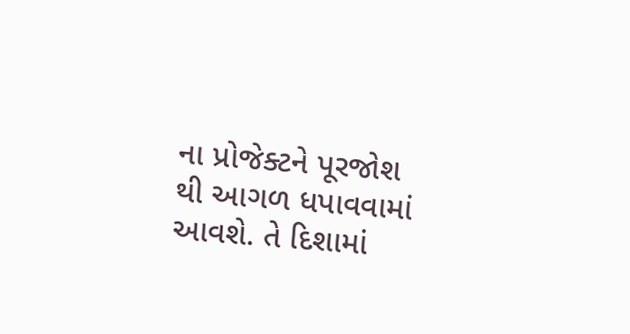ના પ્રોજેક્ટને પૂરજોશ થી આગળ ધપાવવામાં આવશે. તે દિશામાં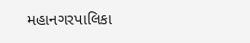મહાનગરપાલિકા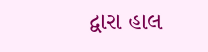દ્વારા હાલ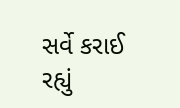સર્વે કરાઈ રહ્યું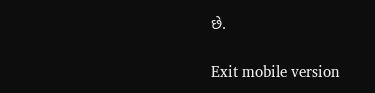છે.

Exit mobile version